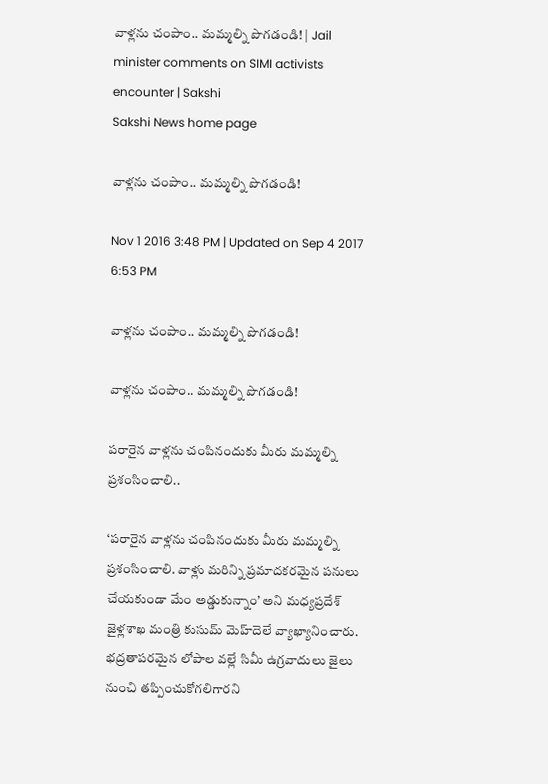వాళ్లను చంపాం.. మమ్మల్ని పొగడండి! | Jail minister comments on SIMI activists encounter | Sakshi
Sakshi News home page

వాళ్లను చంపాం.. మమ్మల్ని పొగడండి!

Nov 1 2016 3:48 PM | Updated on Sep 4 2017 6:53 PM

వాళ్లను చంపాం.. మమ్మల్ని పొగడండి!

వాళ్లను చంపాం.. మమ్మల్ని పొగడండి!

పరారైన వాళ్లను చంపినందుకు మీరు మమ్మల్ని ప్రశంసించాలి..

‘పరారైన వాళ్లను చంపినందుకు మీరు మమ్మల్ని ప్రశంసించాలి. వాళ్లు మరిన్ని ప్రమాదకరమైన పనులు చేయకుండా మేం అడ్డుకున్నాం’ అని మధ్యప్రదేశ్‌ జైళ్లశాఖ మంత్రి కుసుమ్‌ మెహ్‌దెలే వ్యాఖ్యానించారు. భద్రతాపరమైన లోపాల వల్లే సిమీ ఉగ్రవాదులు జైలు నుంచి తప్పించుకోగలిగారని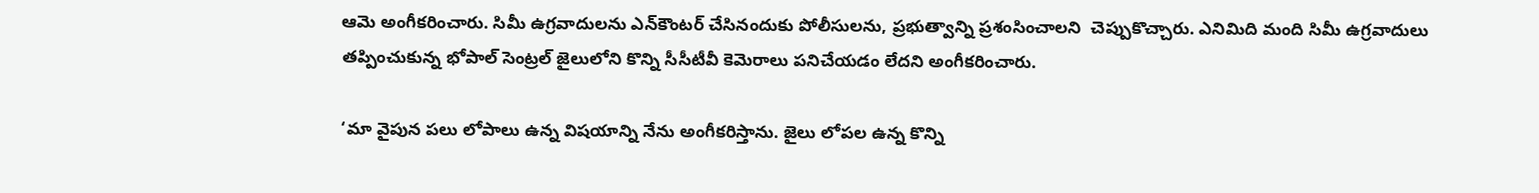ఆమె అంగీకరించారు. సిమీ ఉగ్రవాదులను ఎన్‌కౌంటర్‌ చేసినందుకు పోలీసులను, ప్రభుత్వాన్ని ప్రశంసించాలని  చెప్పుకొచ్చారు. ఎనిమిది మంది సిమీ ఉగ్రవాదులు తప్పించుకున్న భోపాల్‌ సెంట్రల్‌ జైలులోని కొన్ని సీసీటీవీ కెమెరాలు పనిచేయడం లేదని అంగీకరించారు.

‘మా వైపున పలు లోపాలు ఉన్న విషయాన్ని నేను అంగీకరిస్తాను. జైలు లోపల ఉన్న కొన్ని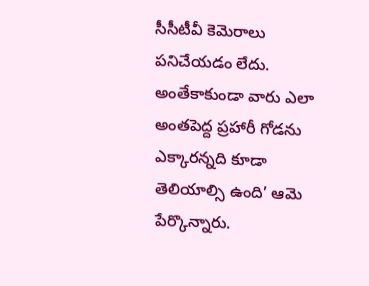సీసీటీవీ కెమెరాలు పనిచేయడం లేదు. అంతేకాకుండా వారు ఎలా అంతపెద్ద ప్రహారీ గోడను ఎక్కారన్నది కూడా తెలియాల్సి ఉంది’ ఆమె పేర్కొన్నారు.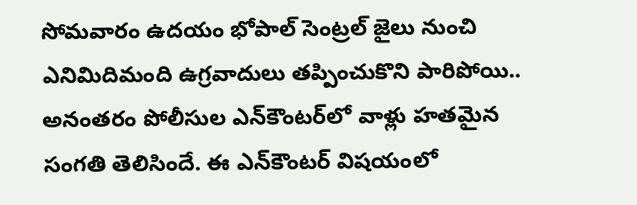సోమవారం ఉదయం భోపాల్‌ సెంట్రల్‌ జైలు నుంచి ఎనిమిదిమంది ఉగ్రవాదులు తప్పించుకొని పారిపోయి.. అనంతరం పోలీసుల ఎన్‌కౌంటర్‌లో వాళ్లు హతమైన సంగతి తెలిసిందే. ఈ ఎన్‌కౌంటర్‌ విషయంలో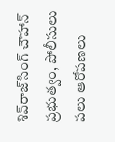శివ్‌రాజ్‌సింగ్‌ చౌహాన్‌ ప్రభుత్వం, పోలీసులు పలు ఆరోపణలు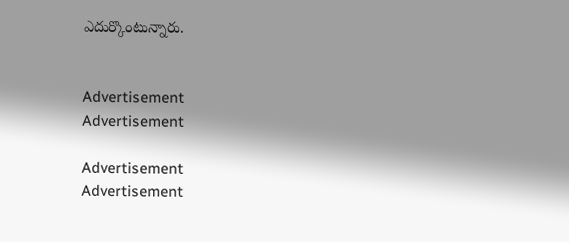ఎదుర్కొంటున్నారు.


Advertisement
Advertisement

Advertisement
Advertisement